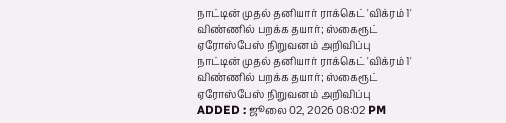நாட்டின் முதல் தனியார் ராக்கெட் 'விக்ரம் 1' விண்ணில் பறக்க தயார்; ஸ்கைரூட் ஏரோஸ்பேஸ் நிறுவனம் அறிவிப்பு
நாட்டின் முதல் தனியார் ராக்கெட் 'விக்ரம் 1' விண்ணில் பறக்க தயார்; ஸ்கைரூட் ஏரோஸ்பேஸ் நிறுவனம் அறிவிப்பு
ADDED : ஜூலை 02, 2026 08:02 PM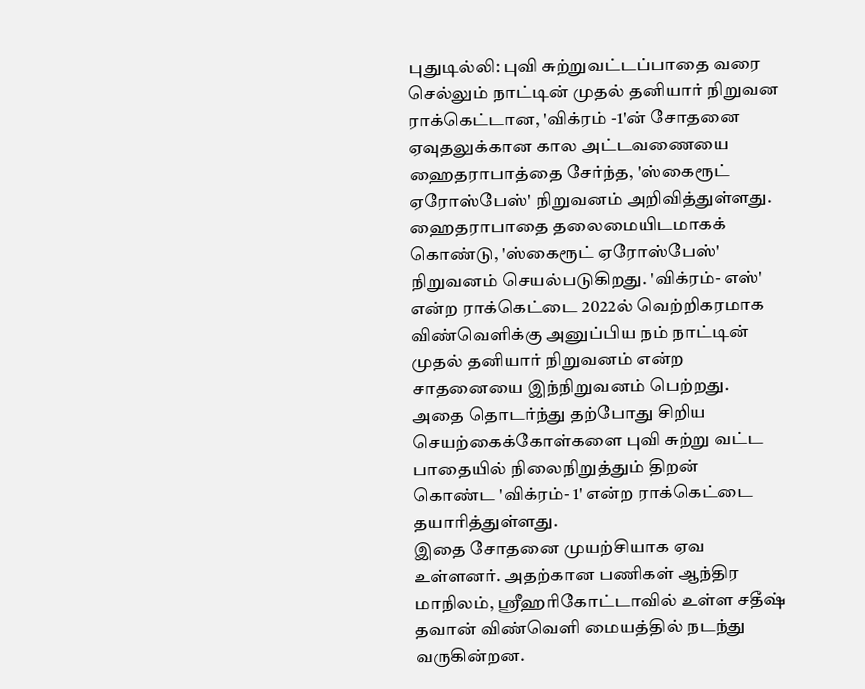புதுடில்லி: புவி சுற்றுவட்டப்பாதை வரை செல்லும் நாட்டின் முதல் தனியார் நிறுவன ராக்கெட்டான, 'விக்ரம் -1'ன் சோதனை ஏவுதலுக்கான கால அட்டவணையை ஹைதராபாத்தை சேர்ந்த, 'ஸ்கைரூட் ஏரோஸ்பேஸ்' நிறுவனம் அறிவித்துள்ளது.
ஹைதராபாதை தலைமையிடமாகக் கொண்டு, 'ஸ்கைரூட் ஏரோஸ்பேஸ்' நிறுவனம் செயல்படுகிறது. 'விக்ரம்- எஸ்' என்ற ராக்கெட்டை 2022ல் வெற்றிகரமாக விண்வெளிக்கு அனுப்பிய நம் நாட்டின் முதல் தனியார் நிறுவனம் என்ற சாதனையை இந்நிறுவனம் பெற்றது. அதை தொடர்ந்து தற்போது சிறிய செயற்கைக்கோள்களை புவி சுற்று வட்ட பாதையில் நிலைநிறுத்தும் திறன் கொண்ட 'விக்ரம்- 1' என்ற ராக்கெட்டை தயாரித்துள்ளது.
இதை சோதனை முயற்சியாக ஏவ உள்ளனர். அதற்கான பணிகள் ஆந்திர மாநிலம், ஸ்ரீஹரிகோட்டாவில் உள்ள சதீஷ் தவான் விண்வெளி மையத்தில் நடந்து வருகின்றன.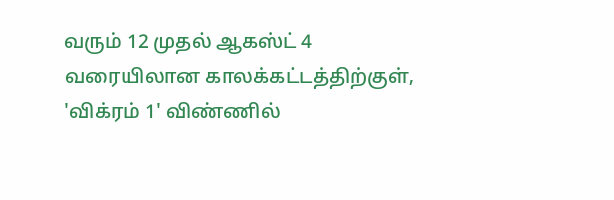வரும் 12 முதல் ஆகஸ்ட் 4 வரையிலான காலக்கட்டத்திற்குள், 'விக்ரம் 1' விண்ணில்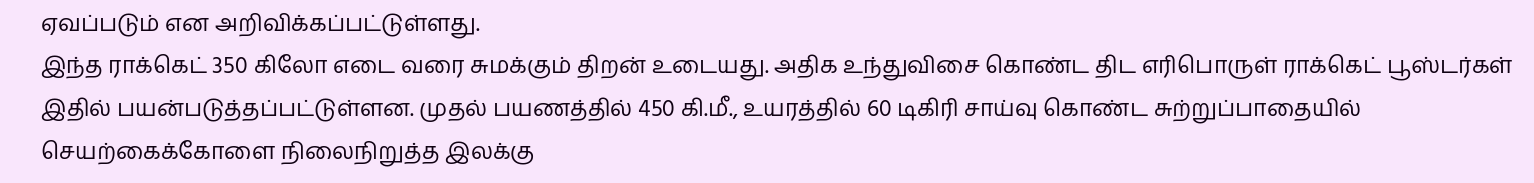ஏவப்படும் என அறிவிக்கப்பட்டுள்ளது.
இந்த ராக்கெட் 350 கிலோ எடை வரை சுமக்கும் திறன் உடையது. அதிக உந்துவிசை கொண்ட திட எரிபொருள் ராக்கெட் பூஸ்டர்கள் இதில் பயன்படுத்தப்பட்டுள்ளன. முதல் பயணத்தில் 450 கி.மீ., உயரத்தில் 60 டிகிரி சாய்வு கொண்ட சுற்றுப்பாதையில் செயற்கைக்கோளை நிலைநிறுத்த இலக்கு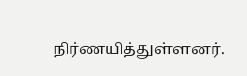நிர்ணயித்துள்ளனர்.